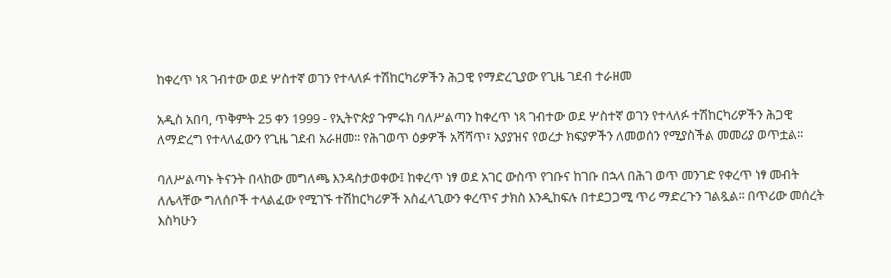ከቀረጥ ነጻ ገብተው ወደ ሦስተኛ ወገን የተላለፉ ተሽከርካሪዎችን ሕጋዊ የማድረጊያው የጊዜ ገደብ ተራዘመ

አዲስ አበባ, ጥቅምት 25 ቀን 1999 - የኢትዮጵያ ጉምሩክ ባለሥልጣን ከቀረጥ ነጻ ገብተው ወደ ሦስተኛ ወገን የተላለፉ ተሽከርካሪዎችን ሕጋዊ ለማድረግ የተላለፈውን የጊዜ ገደብ አራዘመ፡፡ የሕገወጥ ዕቃዎች አሻሻጥ፣ አያያዝና የወረታ ክፍያዎችን ለመወሰን የሚያስችል መመሪያ ወጥቷል፡፡

ባለሥልጣኑ ትናንት በላከው መግለጫ እንዳስታወቀው፤ ከቀረጥ ነፃ ወደ አገር ውስጥ የገቡና ከገቡ በኋላ በሕገ ወጥ መንገድ የቀረጥ ነፃ መብት ለሌላቸው ግለሰቦች ተላልፈው የሚገኙ ተሽከርካሪዎች አስፈላጊውን ቀረጥና ታክስ እንዲከፍሉ በተደጋጋሚ ጥሪ ማድረጉን ገልጿል፡፡ በጥሪው መሰረት እስካሁን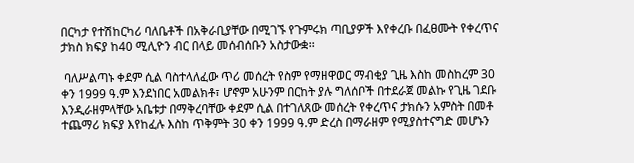በርካታ የተሽከርካሪ ባለቤቶች በአቅራቢያቸው በሚገኙ የጉምሩክ ጣቢያዎች እየቀረቡ በፈፀሙት የቀረጥና ታክስ ክፍያ ከ40 ሚሊዮን ብር በላይ መሰብሰቡን አስታውቋ፡፡

 ባለሥልጣኑ ቀደም ሲል ባስተላለፈው ጥሪ መሰረት የስም የማዘዋወር ማብቂያ ጊዜ እስከ መስከረም 30 ቀን 1999 ዓ.ም እንደነበር አመልክቶ፣ ሆኖም አሁንም በርከት ያሉ ግለሰቦች በተደራጀ መልኩ የጊዜ ገደቡ እንዲራዘምላቸው አቤቱታ በማቅረባቸው ቀደም ሲል በተገለጸው መሰረት የቀረጥና ታክሱን አምስት በመቶ ተጨማሪ ክፍያ እየከፈሉ እስከ ጥቅምት 30 ቀን 1999 ዓ.ም ድረስ በማራዘም የሚያስተናግድ መሆኑን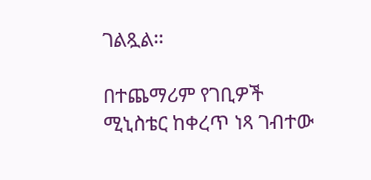ገልጿል፡፡

በተጨማሪም የገቢዎች ሚኒስቴር ከቀረጥ ነጻ ገብተው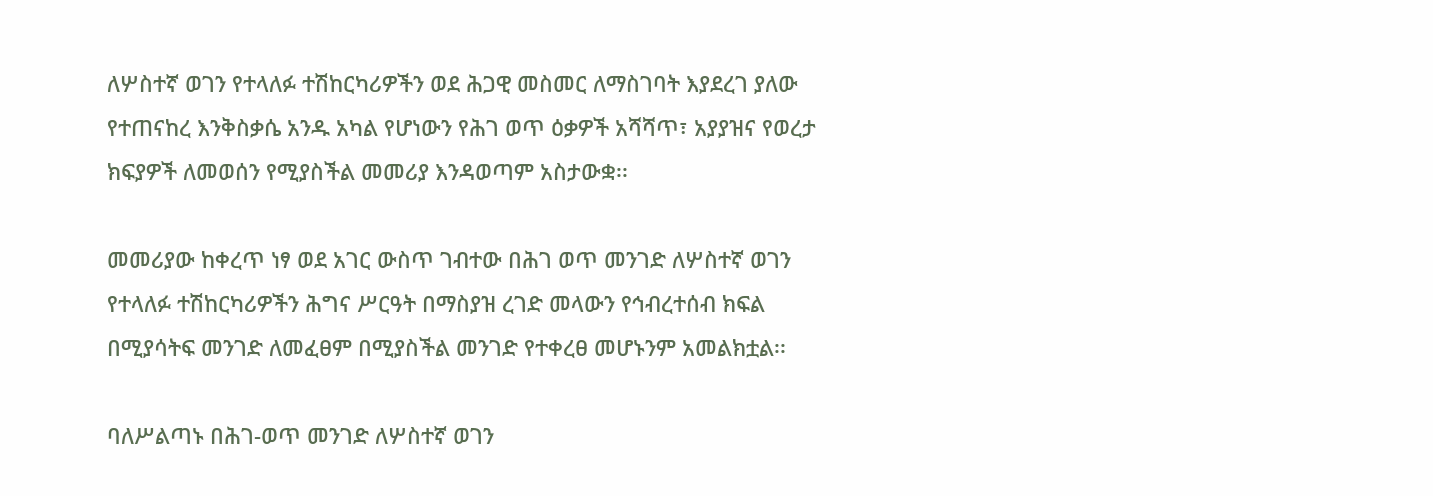ለሦስተኛ ወገን የተላለፉ ተሽከርካሪዎችን ወደ ሕጋዊ መስመር ለማስገባት እያደረገ ያለው የተጠናከረ እንቅስቃሴ አንዱ አካል የሆነውን የሕገ ወጥ ዕቃዎች አሻሻጥ፣ አያያዝና የወረታ ክፍያዎች ለመወሰን የሚያስችል መመሪያ እንዳወጣም አስታውቋ፡፡

መመሪያው ከቀረጥ ነፃ ወደ አገር ውስጥ ገብተው በሕገ ወጥ መንገድ ለሦስተኛ ወገን የተላለፉ ተሽከርካሪዎችን ሕግና ሥርዓት በማስያዝ ረገድ መላውን የኅብረተሰብ ክፍል በሚያሳትፍ መንገድ ለመፈፀም በሚያስችል መንገድ የተቀረፀ መሆኑንም አመልክቷል፡፡

ባለሥልጣኑ በሕገ-ወጥ መንገድ ለሦስተኛ ወገን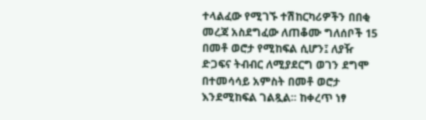ተላልፈው የሚገኙ ተሽከርካሪዎችን በበቂ መረጃ አስደግፈው ለጠቆሙ ግለሰቦች 15 በመቶ ወሮታ የሚከፍል ሲሆን፤ ለያዥ ድጋፍና ትብብር ለሚያደርግ ወገን ደግሞ በተመሳሳይ አምስት በመቶ ወሮታ እንደሚከፍል ገልጿል፡፡ ከቀረጥ ነፃ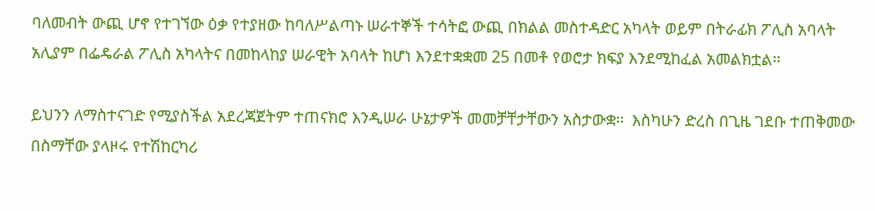ባለመብት ውጪ ሆኖ የተገኘው ዕቃ የተያዘው ከባለሥልጣኑ ሠራተኞች ተሳትፎ ውጪ በክልል መስተዳድር አካላት ወይም በትራፊክ ፖሊስ አባላት አሊያም በፌዴራል ፖሊስ አካላትና በመከላከያ ሠራዊት አባላት ከሆነ እንደተቋቋመ 25 በመቶ የወሮታ ክፍያ እንደሚከፈል አመልክቷል፡፡

ይህንን ለማስተናገድ የሚያስችል አደረጃጀትም ተጠናክሮ እንዲሠራ ሁኔታዎች መመቻቸታቸውን አስታውቋ፡፡  እስካሁን ድረስ በጊዜ ገደቡ ተጠቅመው በስማቸው ያላዞሩ የተሽከርካሪ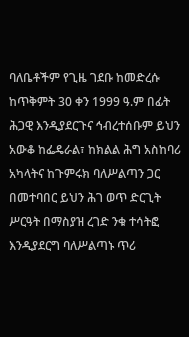ባለቤቶችም የጊዜ ገደቡ ከመድረሱ ከጥቅምት 30 ቀን 1999 ዓ.ም በፊት ሕጋዊ እንዲያደርጉና ኅብረተሰቡም ይህን አውቆ ከፌዴራል፣ ከክልል ሕግ አስከባሪ አካላትና ከጉምሩክ ባለሥልጣን ጋር በመተባበር ይህን ሕገ ወጥ ድርጊት ሥርዓት በማስያዝ ረገድ ንቁ ተሳትፎ እንዲያደርግ ባለሥልጣኑ ጥሪ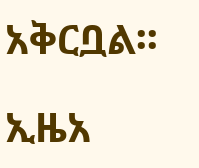አቅርቧል፡፡

ኢዜአ